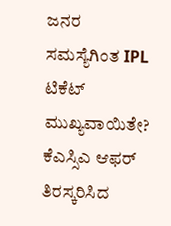ಜನರ ಸಮಸ್ಯೆಗಿಂತ IPL ಟಿಕೆಟ್ ಮುಖ್ಯವಾಯಿತೇ? ಕೆಎಸ್ಸಿಎ ಆಫರ್ ತಿರಸ್ಕರಿಸಿದ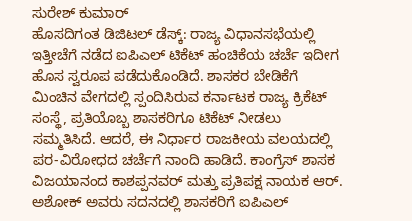ಸುರೇಶ್ ಕುಮಾರ್
ಹೊಸದಿಗಂತ ಡಿಜಿಟಲ್ ಡೆಸ್ಕ್: ರಾಜ್ಯ ವಿಧಾನಸಭೆಯಲ್ಲಿ ಇತ್ತೀಚೆಗೆ ನಡೆದ ಐಪಿಎಲ್ ಟಿಕೆಟ್ ಹಂಚಿಕೆಯ ಚರ್ಚೆ ಇದೀಗ ಹೊಸ ಸ್ವರೂಪ ಪಡೆದುಕೊಂಡಿದೆ. ಶಾಸಕರ ಬೇಡಿಕೆಗೆ ಮಿಂಚಿನ ವೇಗದಲ್ಲಿ ಸ್ಪಂದಿಸಿರುವ ಕರ್ನಾಟಕ ರಾಜ್ಯ ಕ್ರಿಕೆಟ್ ಸಂಸ್ಥೆ, ಪ್ರತಿಯೊಬ್ಬ ಶಾಸಕರಿಗೂ ಟಿಕೆಟ್ ನೀಡಲು ಸಮ್ಮತಿಸಿದೆ. ಆದರೆ, ಈ ನಿರ್ಧಾರ ರಾಜಕೀಯ ವಲಯದಲ್ಲಿ ಪರ-ವಿರೋಧದ ಚರ್ಚೆಗೆ ನಾಂದಿ ಹಾಡಿದೆ. ಕಾಂಗ್ರೆಸ್ ಶಾಸಕ ವಿಜಯಾನಂದ ಕಾಶಪ್ಪನವರ್ ಮತ್ತು ಪ್ರತಿಪಕ್ಷ ನಾಯಕ ಆರ್. ಅಶೋಕ್ ಅವರು ಸದನದಲ್ಲಿ ಶಾಸಕರಿಗೆ ಐಪಿಎಲ್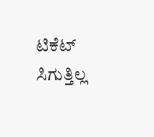ಟಿಕೆಟ್ ಸಿಗುತ್ತಿಲ್ಲ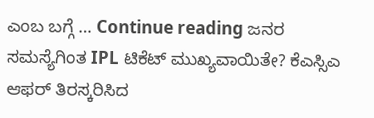ಎಂಬ ಬಗ್ಗೆ … Continue reading ಜನರ ಸಮಸ್ಯೆಗಿಂತ IPL ಟಿಕೆಟ್ ಮುಖ್ಯವಾಯಿತೇ? ಕೆಎಸ್ಸಿಎ ಆಫರ್ ತಿರಸ್ಕರಿಸಿದ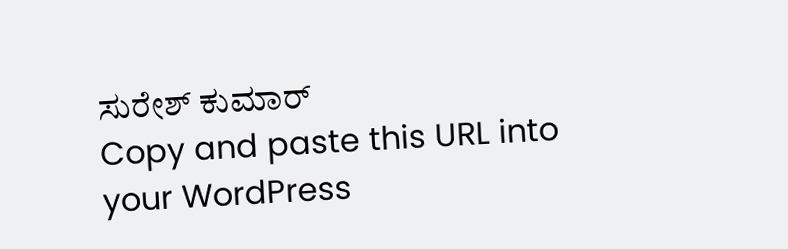ಸುರೇಶ್ ಕುಮಾರ್
Copy and paste this URL into your WordPress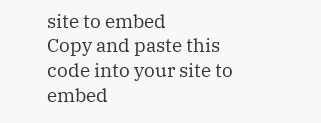site to embed
Copy and paste this code into your site to embed